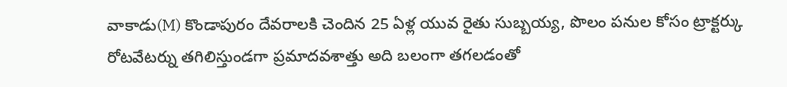వాకాడు(M) కొండాపురం దేవరాలకి చెందిన 25 ఏళ్ల యువ రైతు సుబ్బయ్య, పొలం పనుల కోసం ట్రాక్టర్కు రోటవేటర్ను తగిలిస్తుండగా ప్రమాదవశాత్తు అది బలంగా తగలడంతో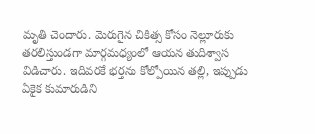మృతి చెందారు. మెరుగైన చికిత్స కోసం నెల్లూరుకు తరలిస్తుండగా మార్గమధ్యంలో ఆయన తుదిశ్వాస విడిచారు. ఇదివరకే భర్తను కోల్పోయిన తల్లి, ఇప్పుడు ఏకైక కుమారుడిని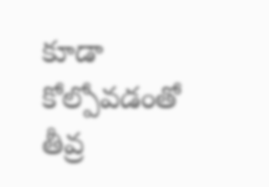కూడా కోల్పోవడంతో తీవ్ర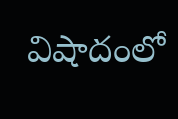విషాదంలో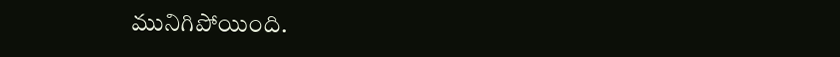మునిగిపోయింది.